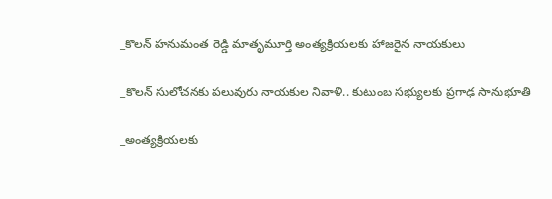_కొలన్ హనుమంత రెడ్డి మాతృమూర్తి అంత్యక్రియలకు హాజరైన నాయకులు

_కొలన్ సులోచనకు పలువురు నాయకుల నివాళి.. కుటుంబ సభ్యులకు ప్రగాఢ సానుభూతి

_అంత్యక్రియలకు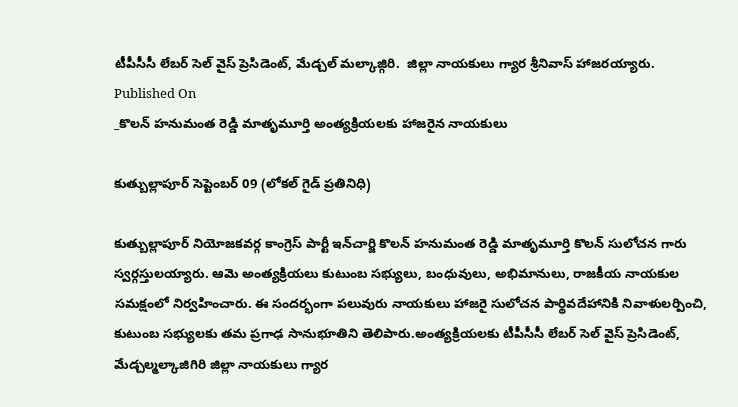టీపీసీసీ లేబర్ సెల్ వైస్ ప్రెసిడెంట్, మేడ్చల్ మల్కాజ్గిరి.  జిల్లా నాయకులు గ్యార శ్రీనివాస్ హాజరయ్యారు.
Published On
_కొలన్ హనుమంత రెడ్డి మాతృమూర్తి అంత్యక్రియలకు హాజరైన నాయకులు

కుత్బుల్లాపూర్ సెప్టెంబర్ 09 (లోకల్ గైడ్ ప్రతినిధి)

కుత్బుల్లాపూర్ నియోజకవర్గ కాంగ్రెస్ పార్టీ ఇన్‌చార్జి కొలన్ హనుమంత రెడ్డి మాతృమూర్తి కొలన్ సులోచన గారు స్వర్గస్తులయ్యారు. ఆమె అంత్యక్రియలు కుటుంబ సభ్యులు, బంధువులు, అభిమానులు, రాజకీయ నాయకుల సమక్షంలో నిర్వహించారు. ఈ సందర్భంగా పలువురు నాయకులు హాజరై సులోచన పార్థివదేహానికి నివాళులర్పించి, కుటుంబ సభ్యులకు తమ ప్రగాఢ సానుభూతిని తెలిపారు.అంత్యక్రియలకు టీపీసీసీ లేబర్ సెల్ వైస్ ప్రెసిడెంట్, మేడ్చల్మల్కాజిగిరి జిల్లా నాయకులు గ్యార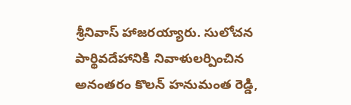శ్రీనివాస్ హాజరయ్యారు. సులోచన పార్థివదేహానికి నివాళులర్పించిన అనంతరం కొలన్ హనుమంత రెడ్డి,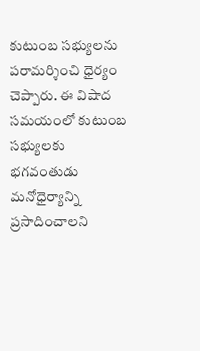కుటుంబ సభ్యులను పరామర్శించి ధైర్యం చెప్పారు. ఈ విషాద సమయంలో కుటుంబ సభ్యులకు భగవంతుడు మనోధైర్యాన్ని ప్రసాదించాలని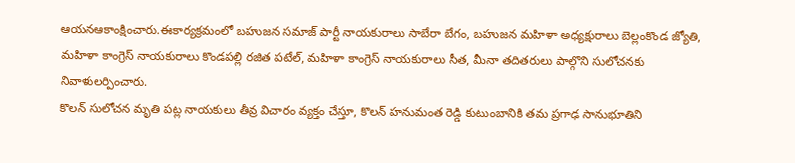ఆయనఆకాంక్షించారు.ఈకార్యక్రమంలో బహుజన సమాజ్ పార్టీ నాయకురాలు సాబేరా బేగం, బహుజన మహిళా అధ్యక్షురాలు బెల్లంకొండ జ్యోతి, మహిళా కాంగ్రెస్ నాయకురాలు కొండపల్లి రజిత పటేల్, మహిళా కాంగ్రెస్ నాయకురాలు సీత, మీనా తదితరులు పాల్గొని సులోచనకు నివాళులర్పించారు.
కొలన్ సులోచన మృతి పట్ల నాయకులు తీవ్ర విచారం వ్యక్తం చేస్తూ, కొలన్ హనుమంత రెడ్డి కుటుంబానికి తమ ప్రగాఢ సానుభూతిని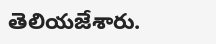తెలియజేశారు.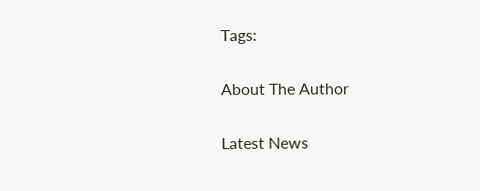Tags:

About The Author

Latest News